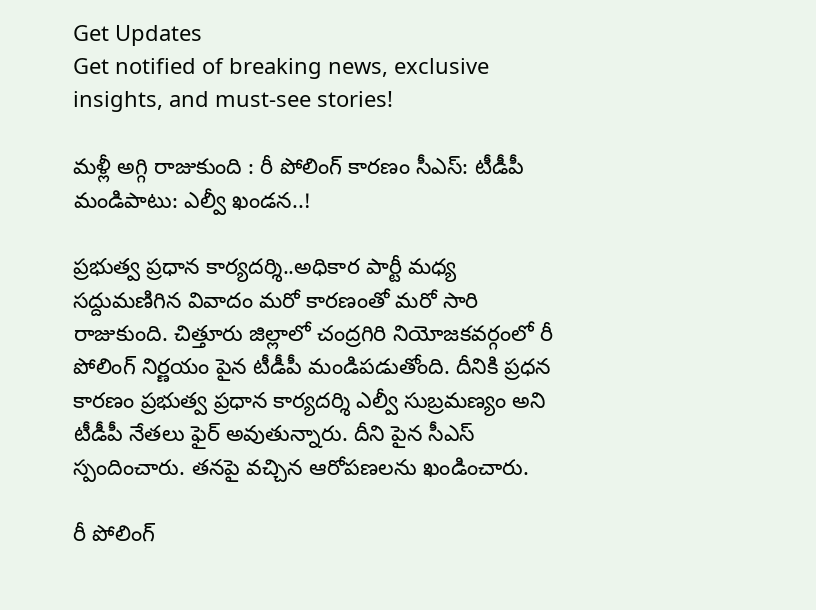Get Updates
Get notified of breaking news, exclusive insights, and must-see stories!

మ‌ళ్లీ అగ్గి రాజుకుంది : రీ పోలింగ్ కార‌ణం సీఎస్: టీడీపీ మండిపాటు: ఎల్వీ ఖండ‌న‌..!

ప్ర‌భుత్వ ప్ర‌ధాన కార్య‌ద‌ర్శి..అధికార పార్టీ మ‌ధ్య స‌ద్దుమ‌ణిగిన వివాదం మ‌రో కార‌ణంతో మ‌రో సారి రాజుకుంది. చిత్తూరు జిల్లాలో చంద్ర‌గిరి నియోజ‌క‌వ‌ర్గంలో రీ పోలింగ్ నిర్ణ‌యం పైన టీడీపీ మండిప‌డుతోంది. దీనికి ప్ర‌ధ‌న కార‌ణం ప్ర‌భుత్వ ప్ర‌ధాన కార్య‌ద‌ర్శి ఎల్వీ సుబ్ర‌మ‌ణ్యం అని టీడీపీ నేత‌లు ఫైర్ అవుతున్నారు. దీని పైన సీఎస్ స్పందించారు. త‌నపై వ‌చ్చిన ఆరోప‌ణ‌ల‌ను ఖండించారు.

రీ పోలింగ్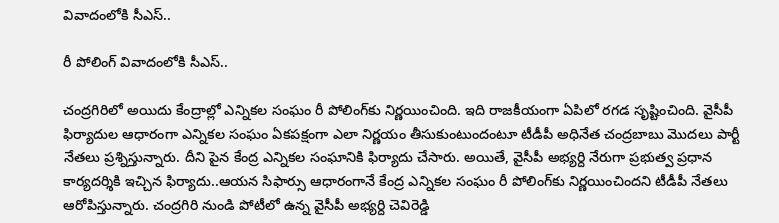వివాదంలోకి సీఎస్..

రీ పోలింగ్ వివాదంలోకి సీఎస్..

చంద్ర‌గిరిలో అయిదు కేంద్రాల్లో ఎన్నిక‌ల సంఘం రీ పోలింగ్‌కు నిర్ణ‌యించింది. ఇది రాజ‌కీయంగా ఏపిలో ర‌గ‌డ సృష్టించింది. వైసీపీ ఫిర్యాదుల ఆధారంగా ఎన్నిక‌ల సంఘం ఏక‌ప‌క్షంగా ఎలా నిర్ణ‌యం తీసుకుంటుందంటూ టీడీపీ అధినేత చంద్ర‌బాబు మొద‌లు పార్టీ నేత‌లు ప్ర‌శ్నిస్తున్నారు. దీని పైన కేంద్ర ఎన్నిక‌ల సంఘానికి ఫిర్యాదు చేసారు. అయితే, వైసీపీ అభ్య‌ర్ది నేరుగా ప్ర‌భుత్వ ప్ర‌ధాన కార్య‌ద‌ర్శికి ఇచ్చిన ఫిర్యాదు..ఆయ‌న సిఫార్సు ఆధారంగానే కేంద్ర ఎన్నిక‌ల సంఘం రీ పోలింగ్‌కు నిర్ణ‌యించింద‌ని టీడీపీ నేత‌లు ఆరోపిస్తున్నారు. చంద్ర‌గిరి నుండి పోటీలో ఉన్న వైసీపీ అభ్య‌ర్ది చెవిరెడ్డి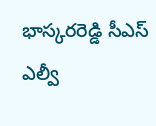భాస్క‌ర‌రెడ్డి సీఎస్ ఎల్వీ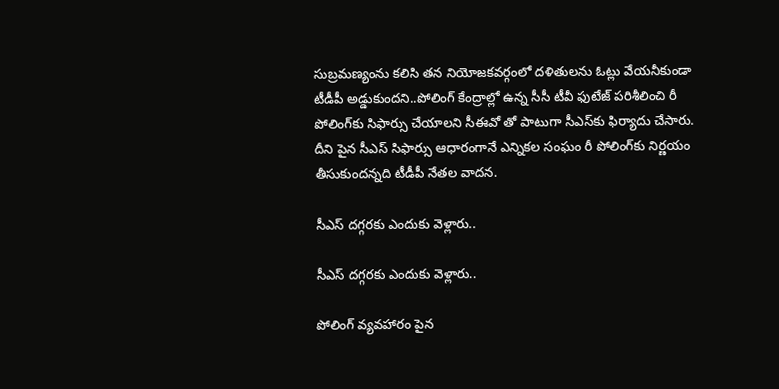సుబ్ర‌మ‌ణ్యంను క‌లిసి త‌న నియోజ‌క‌వ‌ర్గంలో ద‌ళితుల‌ను ఓట్లు వేయ‌నీకుండా టీడీపీ అడ్డుకుంద‌ని..పోలింగ్ కేంద్రాల్లో ఉన్న సీసీ టీవీ ఫుటేజ్ పరిశీలించి రీ పోలింగ్‌కు సిఫార్సు చేయాల‌ని సీఈవో తో పాటుగా సీఎస్‌కు ఫిర్యాదు చేసారు. దీని పైన సీఎస్ సిఫార్సు ఆధారంగానే ఎన్నిక‌ల సంఘం రీ పోలింగ్‌కు నిర్ణ‌యం తీసుకుంద‌న్న‌ది టీడీపీ నేత‌ల వాద‌న‌.

సీఎస్ ద‌గ్గ‌ర‌కు ఎందుకు వెళ్లారు..

సీఎస్ ద‌గ్గ‌ర‌కు ఎందుకు వెళ్లారు..

పోలింగ్ వ్య‌వ‌హారం పైన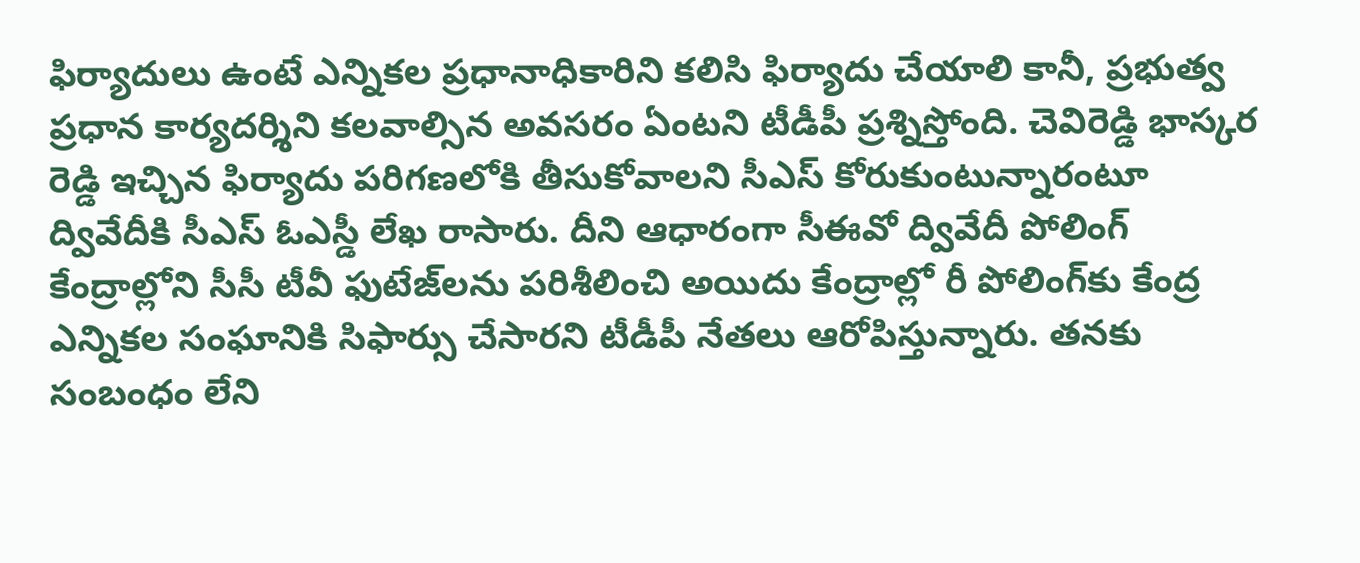ఫిర్యాదులు ఉంటే ఎన్నిక‌ల ప్ర‌ధానాధికారిని క‌లిసి ఫిర్యాదు చేయాలి కానీ, ప్ర‌భుత్వ ప్ర‌ధాన కార్య‌ద‌ర్శిని క‌ల‌వాల్సిన అవ‌స‌రం ఏంటని టీడీపీ ప్ర‌శ్నిస్తోంది. చెవిరెడ్డి భాస్క‌ర రెడ్డి ఇచ్చిన ఫిర్యాదు ప‌రిగ‌ణ‌లోకి తీసుకోవాల‌ని సీఎస్ కోరుకుంటున్నారంటూ ద్వివేదీకి సీఎస్ ఓఎస్డీ లేఖ రాసారు. దీని ఆధారంగా సీఈవో ద్వివేదీ పోలింగ్ కేంద్రాల్లోని సీసీ టీవీ ఫుటేజ్‌ల‌ను ప‌రిశీలించి అయిదు కేంద్రాల్లో రీ పోలింగ్‌కు కేంద్ర ఎన్నిక‌ల సంఘానికి సిఫార్సు చేసార‌ని టీడీపీ నేత‌లు ఆరోపిస్తున్నారు. త‌న‌కు సంబంధం లేని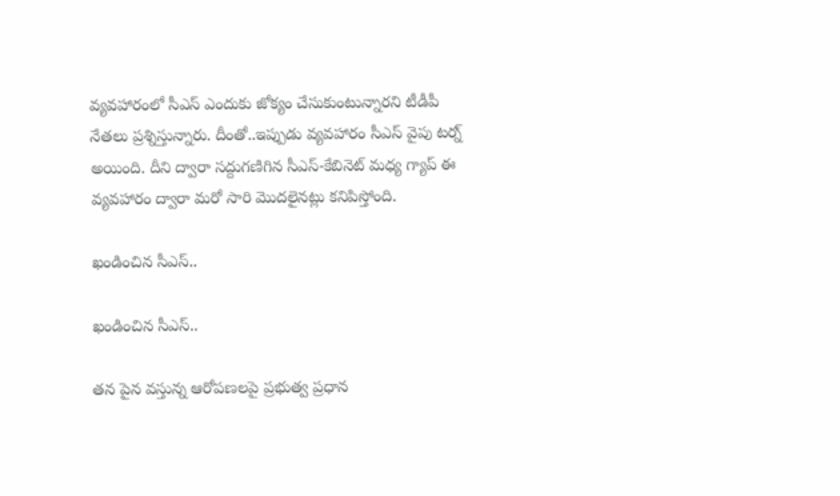వ్య‌వ‌హారంలో సీఎస్ ఎందుకు జోక్యం చేసుకుంటున్నార‌ని టీడీపీ నేత‌లు ప్ర‌శ్నిస్తున్నారు. దీంతో..ఇప్పుడు వ్య‌వ‌హారం సీఎస్ వైపు ట‌ర్న్ అయింది. దీని ద్వారా స‌ద్దుగ‌ణిగిన సీఎస్‌-కేబినెట్ మ‌ధ్య గ్యాప్ ఈ వ్య‌వ‌హారం ద్వారా మ‌రో సారి మొద‌లైన‌ట్లు క‌నిపిస్తోంది.

ఖండించిన సీఎస్..

ఖండించిన సీఎస్..

త‌న పైన వ‌స్తున్న ఆరోప‌ణ‌లపై ప్ర‌భుత్వ ప్ర‌ధాన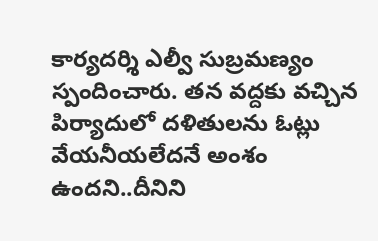కార్య‌ద‌ర్శి ఎల్వీ సుబ్ర‌మ‌ణ్యం స్పందించారు. త‌న‌ వ‌ద్ద‌కు వ‌చ్చిన పిర్యాదులో ద‌ళితుల‌ను ఓట్లు వేయ‌నీయ‌లేద‌నే అంశం ఉంద‌ని..దీనిని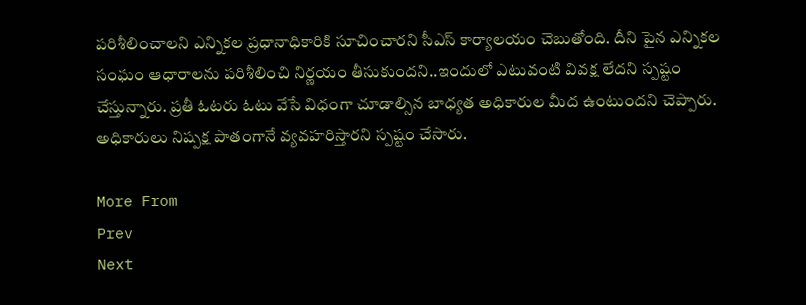ప‌రిశీలించాల‌ని ఎన్నిక‌ల ప్ర‌ధానాధికారికి సూచించార‌ని సీఎస్ కార్యాల‌యం చెబుతోంది. దీని పైన ఎన్నిక‌ల సంఘం ఆధారాల‌ను ప‌రిశీలించి నిర్ణ‌యం తీసుకుంద‌ని..ఇందులో ఎటువంటి వివ‌క్ష లేద‌ని స్ప‌ష్టం చేస్తున్నారు. ప్ర‌తీ ఓట‌రు ఓటు వేసే విధంగా చూడాల్సిన బాధ్య‌త అధికారుల మీద ఉంటుంద‌ని చెప్పారు. అధికారులు నిష్ప‌క్ష పాతంగానే వ్య‌వ‌హ‌రిస్తార‌ని స్ప‌ష్టం చేసారు.

More From
Prev
Next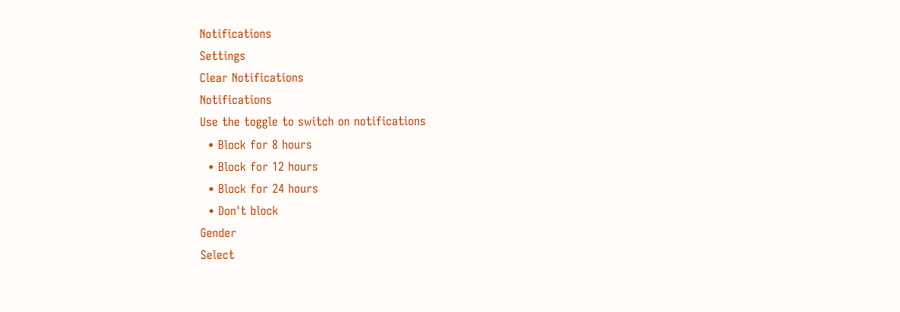Notifications
Settings
Clear Notifications
Notifications
Use the toggle to switch on notifications
  • Block for 8 hours
  • Block for 12 hours
  • Block for 24 hours
  • Don't block
Gender
Select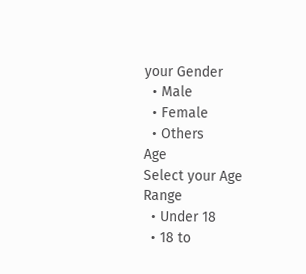your Gender
  • Male
  • Female
  • Others
Age
Select your Age Range
  • Under 18
  • 18 to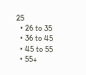25
  • 26 to 35
  • 36 to 45
  • 45 to 55
  • 55+